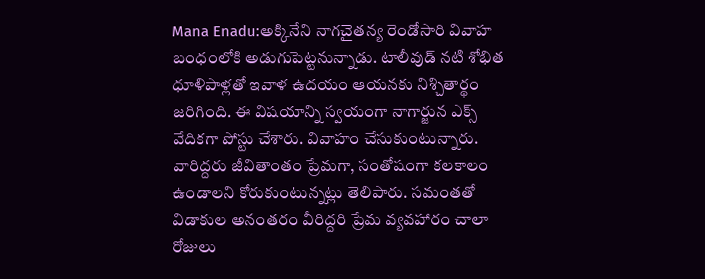Mana Enadu:అక్కినేని నాగచైతన్య రెండోసారి వివాహ బంధంలోకి అడుగుపెట్టనున్నాడు. టాలీవుడ్ నటి శోభిత ధూళిపాళ్లతో ఇవాళ ఉదయం ఆయనకు నిశ్చితార్థం జరిగింది. ఈ విషయాన్ని స్వయంగా నాగార్జున ఎక్స్ వేదికగా పోస్టు చేశారు. వివాహం చేసుకుంటున్నారు. వారిద్దరు జీవితాంతం ప్రేమగా, సంతోషంగా కలకాలం ఉండాలని కోరుకుంటున్నట్లు తెలిపారు. సమంతతో విడాకుల అనంతరం వీరిద్దరి ప్రేమ వ్యవహారం చాలా రోజులు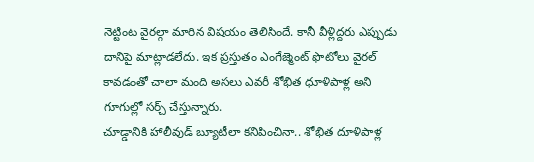నెట్టింట వైరల్గా మారిన విషయం తెలిసిందే. కానీ వీళ్లిద్దరు ఎప్పుడు దానిపై మాట్లాడలేదు. ఇక ప్రస్తుతం ఎంగేజ్మెంట్ ఫొటోలు వైరల్ కావడంతో చాలా మంది అసలు ఎవరీ శోభిత ధూళిపాళ్ల అని గూగుల్లో సర్చ్ చేస్తున్నారు.
చూడ్డానికి హాలీవుడ్ బ్యూటీలా కనిపించినా.. శోభిత దూళిపాళ్ల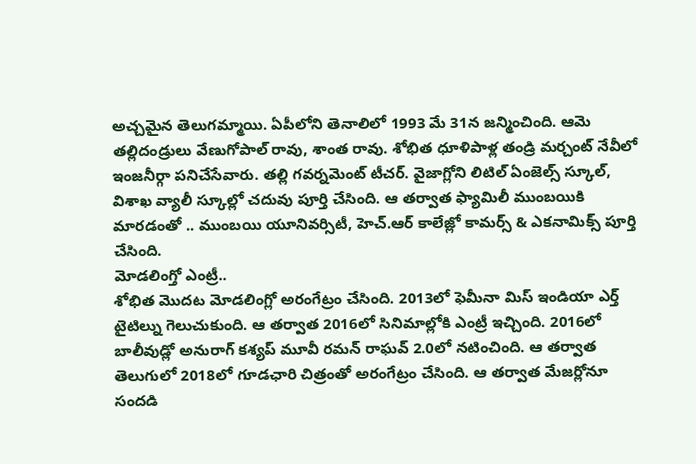అచ్చమైన తెలుగమ్మాయి. ఏపీలోని తెనాలిలో 1993 మే 31న జన్మించింది. ఆమె తల్లిదండ్రులు వేణుగోపాల్ రావు, శాంత రావు. శోభిత ధూళిపాళ్ల తండ్రి మర్చంట్ నేవీలో ఇంజనీర్గా పనిచేసేవారు. తల్లి గవర్నమెంట్ టీచర్. వైజాగ్లోని లిటిల్ ఏంజెల్స్ స్కూల్, విశాఖ వ్యాలీ స్కూల్లో చదువు పూర్తి చేసింది. ఆ తర్వాత ఫ్యామిలీ ముంబయికి మారడంతో .. ముంబయి యూనివర్సిటీ, హెచ్.ఆర్ కాలేజ్లో కామర్స్ & ఎకనామిక్స్ పూర్తి చేసింది.
మోడలింగ్తో ఎంట్రీ..
శోభిత మొదట మోడలింగ్లో అరంగేట్రం చేసింది. 2013లో ఫెమీనా మిస్ ఇండియా ఎర్త్ టైటిల్ను గెలుచుకుంది. ఆ తర్వాత 2016లో సినిమాల్లోకి ఎంట్రీ ఇచ్చింది. 2016లో బాలీవుడ్లో అనురాగ్ కశ్యప్ మూవీ రమన్ రాఘవ్ 2.0లో నటించింది. ఆ తర్వాత తెలుగులో 2018లో గూడఛారి చిత్రంతో అరంగేట్రం చేసింది. ఆ తర్వాత మేజర్లోనూ సందడి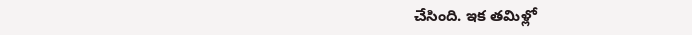చేసింది. ఇక తమిళ్లో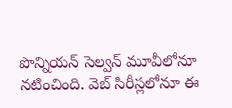పొన్నియన్ సెల్వన్ మూవీలోనూ నటించింది. వెబ్ సిరీస్లలోనూ ఈ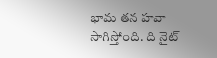భామ తన హవా సాగిస్తోంది. ది నైట్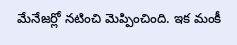మేనేజర్లో నటించి మెప్పించింది. ఇక మంకీ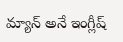మ్యాన్ అనే ఇంగ్లీష్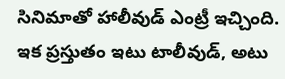సినిమాతో హాలీవుడ్ ఎంట్రీ ఇచ్చింది. ఇక ప్రస్తుతం ఇటు టాలీవుడ్, అటు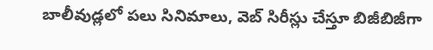బాలీవుడ్లలో పలు సినిమాలు, వెబ్ సిరీస్లు చేస్తూ బిజీబిజీగా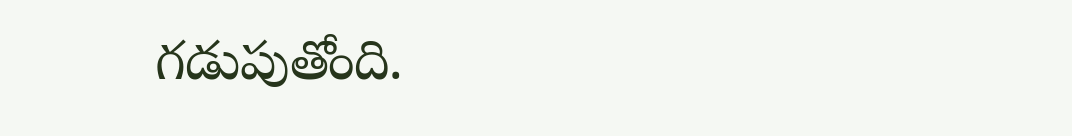గడుపుతోంది.